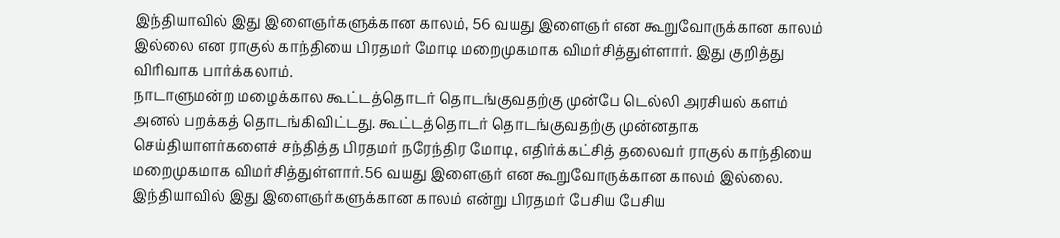இந்தியாவில் இது இளைஞர்களுக்கான காலம், 56 வயது இளைஞர் என கூறுவோருக்கான காலம் இல்லை என ராகுல் காந்தியை பிரதமர் மோடி மறைமுகமாக விமர்சித்துள்ளார். இது குறித்து விரிவாக பார்க்கலாம்.
நாடாளுமன்ற மழைக்கால கூட்டத்தொடர் தொடங்குவதற்கு முன்பே டெல்லி அரசியல் களம் அனல் பறக்கத் தொடங்கிவிட்டது. கூட்டத்தொடர் தொடங்குவதற்கு முன்னதாக செய்தியாளர்களைச் சந்தித்த பிரதமர் நரேந்திர மோடி, எதிர்க்கட்சித் தலைவர் ராகுல் காந்தியை மறைமுகமாக விமர்சித்துள்ளார்.56 வயது இளைஞர் என கூறுவோருக்கான காலம் இல்லை. இந்தியாவில் இது இளைஞர்களுக்கான காலம் என்று பிரதமர் பேசிய பேசிய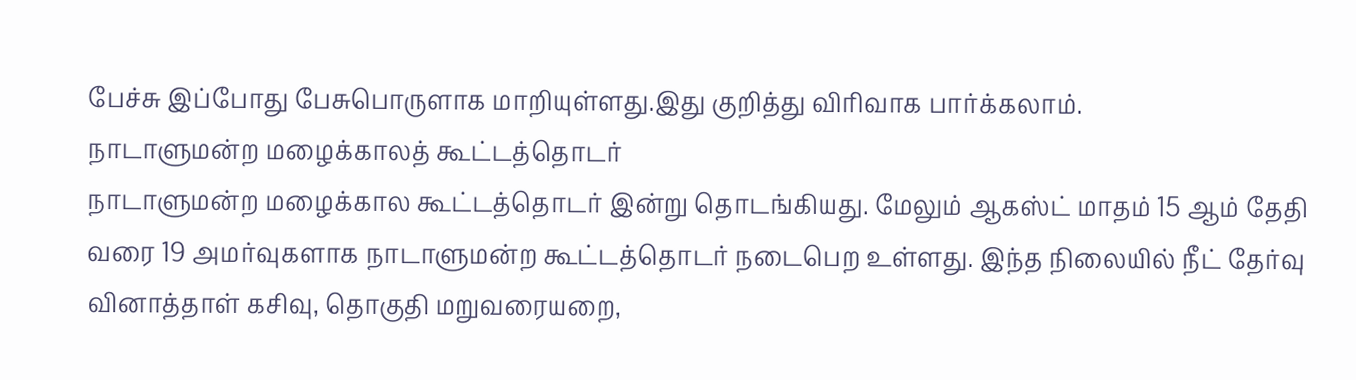பேச்சு இப்போது பேசுபொருளாக மாறியுள்ளது.இது குறித்து விரிவாக பார்க்கலாம்.
நாடாளுமன்ற மழைக்காலத் கூட்டத்தொடர்
நாடாளுமன்ற மழைக்கால கூட்டத்தொடர் இன்று தொடங்கியது. மேலும் ஆகஸ்ட் மாதம் 15 ஆம் தேதி வரை 19 அமர்வுகளாக நாடாளுமன்ற கூட்டத்தொடர் நடைபெற உள்ளது. இந்த நிலையில் நீட் தேர்வு வினாத்தாள் கசிவு, தொகுதி மறுவரையறை,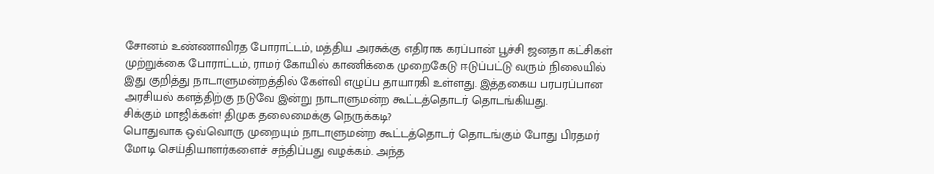சோனம் உண்ணாவிரத போராட்டம், மத்திய அரசுக்கு எதிராக கரப்பான் பூச்சி ஜனதா கட்சிகள் முற்றுக்கை போராட்டம், ராமர் கோயில் காணிக்கை முறைகேடு ஈடுப்பட்டு வரும் நிலையில் இது குறித்து நாடாளுமன்றத்தில் கேள்வி எழுப்ப தாயாரகி உள்ளது. இத்தகைய பரபரப்பான அரசியல் களத்திற்கு நடுவே இன்று நாடாளுமன்ற கூட்டத்தொடர் தொடங்கியது.
சிக்கும் மாஜிக்கள்! திமுக தலைமைக்கு நெருக்கடி?
பொதுவாக ஒவ்வொரு முறையும் நாடாளுமன்ற கூட்டத்தொடர் தொடங்கும் போது பிரதமர் மோடி செய்தியாளர்களைச் சந்திப்பது வழக்கம். அந்த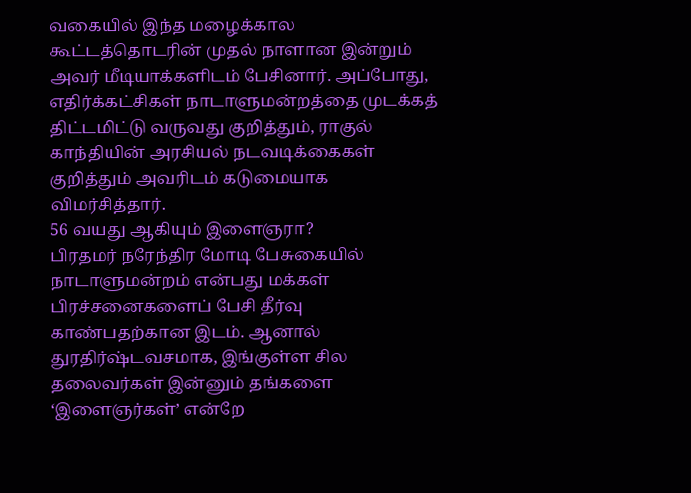வகையில் இந்த மழைக்கால கூட்டத்தொடரின் முதல் நாளான இன்றும் அவர் மீடியாக்களிடம் பேசினார். அப்போது, எதிர்க்கட்சிகள் நாடாளுமன்றத்தை முடக்கத் திட்டமிட்டு வருவது குறித்தும், ராகுல் காந்தியின் அரசியல் நடவடிக்கைகள் குறித்தும் அவரிடம் கடுமையாக விமர்சித்தார்.
56 வயது ஆகியும் இளைஞரா?
பிரதமர் நரேந்திர மோடி பேசுகையில் நாடாளுமன்றம் என்பது மக்கள் பிரச்சனைகளைப் பேசி தீர்வு காண்பதற்கான இடம். ஆனால் துரதிர்ஷ்டவசமாக, இங்குள்ள சில தலைவர்கள் இன்னும் தங்களை ‘இளைஞர்கள்’ என்றே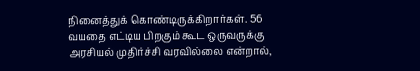நினைத்துக் கொண்டிருக்கிறார்கள். 56 வயதை எட்டிய பிறகும் கூட ஒருவருக்கு அரசியல் முதிர்ச்சி வரவில்லை என்றால்,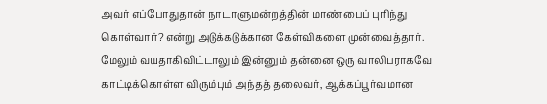அவர் எப்போதுதான் நாடாளுமன்றத்தின் மாண்பைப் புரிந்து கொள்வார்? என்று அடுக்கடுக்கான கேள்விகளை முன்வைத்தார்.
மேலும் வயதாகிவிட்டாலும் இன்னும் தன்னை ஒரு வாலிபராகவே காட்டிக்கொள்ள விரும்பும் அந்தத் தலைவர், ஆக்கப்பூர்வமான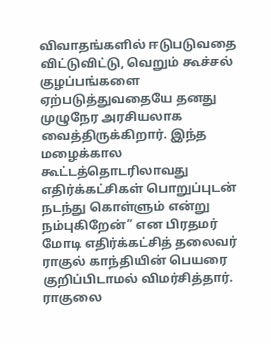விவாதங்களில் ஈடுபடுவதை விட்டுவிட்டு, வெறும் கூச்சல் குழப்பங்களை ஏற்படுத்துவதையே தனது முழுநேர அரசியலாக வைத்திருக்கிறார். இந்த மழைக்கால கூட்டத்தொடரிலாவது எதிர்க்கட்சிகள் பொறுப்புடன் நடந்து கொள்ளும் என்று நம்புகிறேன்” என பிரதமர் மோடி எதிர்க்கட்சித் தலைவர் ராகுல் காந்தியின் பெயரை குறிப்பிடாமல் விமர்சித்தார்.
ராகுலை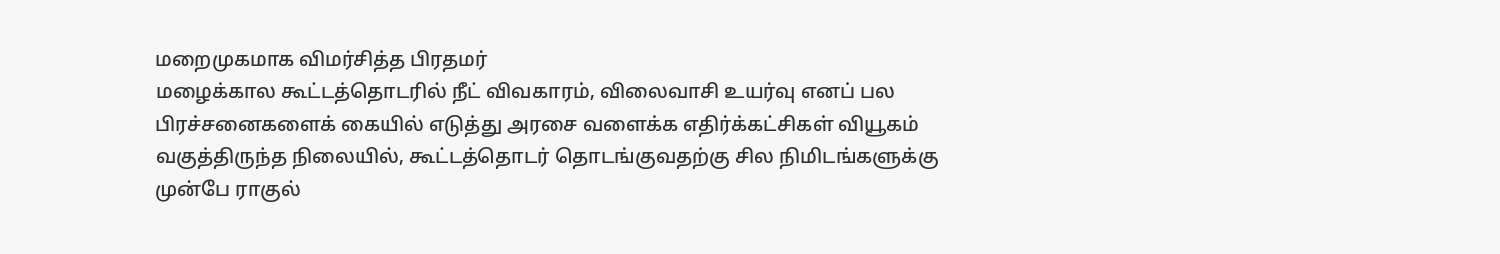மறைமுகமாக விமர்சித்த பிரதமர்
மழைக்கால கூட்டத்தொடரில் நீட் விவகாரம், விலைவாசி உயர்வு எனப் பல பிரச்சனைகளைக் கையில் எடுத்து அரசை வளைக்க எதிர்க்கட்சிகள் வியூகம் வகுத்திருந்த நிலையில், கூட்டத்தொடர் தொடங்குவதற்கு சில நிமிடங்களுக்கு முன்பே ராகுல்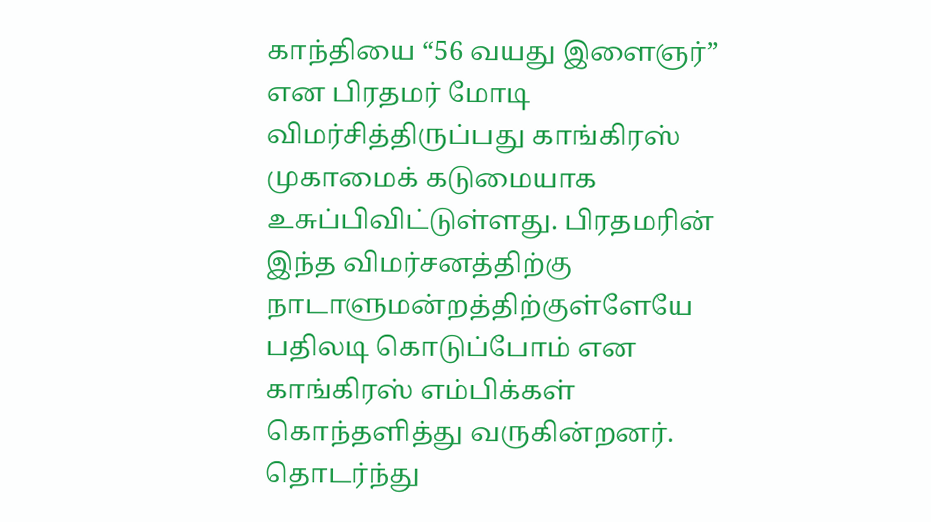காந்தியை “56 வயது இளைஞர்” என பிரதமர் மோடி விமர்சித்திருப்பது காங்கிரஸ் முகாமைக் கடுமையாக உசுப்பிவிட்டுள்ளது. பிரதமரின் இந்த விமர்சனத்திற்கு நாடாளுமன்றத்திற்குள்ளேயே பதிலடி கொடுப்போம் என காங்கிரஸ் எம்பிக்கள் கொந்தளித்து வருகின்றனர்.
தொடர்ந்து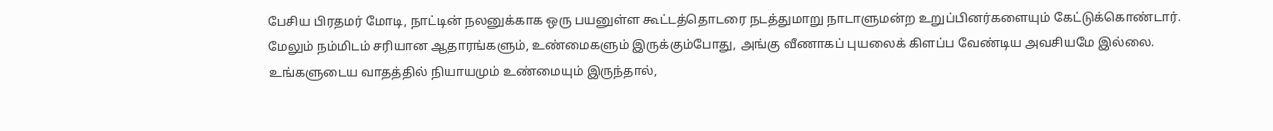பேசிய பிரதமர் மோடி, நாட்டின் நலனுக்காக ஒரு பயனுள்ள கூட்டத்தொடரை நடத்துமாறு நாடாளுமன்ற உறுப்பினர்களையும் கேட்டுக்கொண்டார். மேலும் நம்மிடம் சரியான ஆதாரங்களும், உண்மைகளும் இருக்கும்போது, அங்கு வீணாகப் புயலைக் கிளப்ப வேண்டிய அவசியமே இல்லை. உங்களுடைய வாதத்தில் நியாயமும் உண்மையும் இருந்தால்,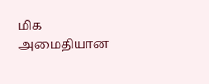மிக அமைதியான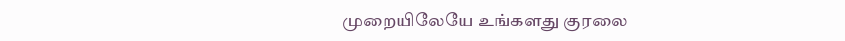முறையிலேயே உங்களது குரலை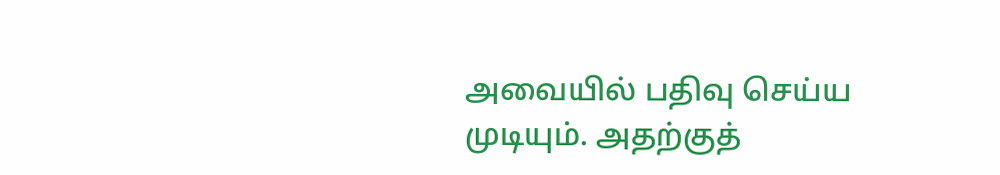அவையில் பதிவு செய்ய முடியும். அதற்குத்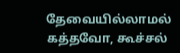தேவையில்லாமல் கத்தவோ, கூச்சல்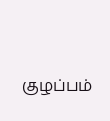குழப்பம்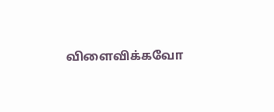விளைவிக்கவோ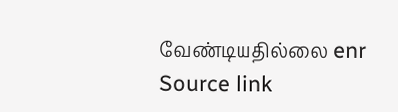வேண்டியதில்லை enr
Source link